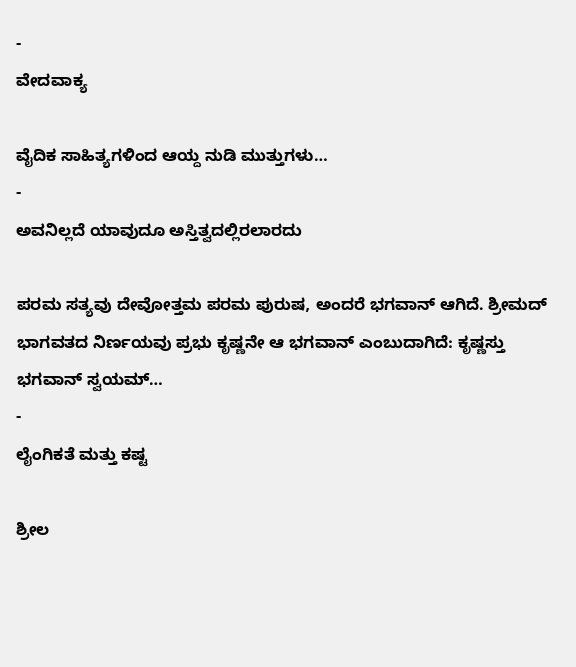-
ವೇದವಾಕ್ಯ

ವೈದಿಕ ಸಾಹಿತ್ಯಗಳಿಂದ ಆಯ್ದ ನುಡಿ ಮುತ್ತುಗಳು…
-
ಅವನಿಲ್ಲದೆ ಯಾವುದೂ ಅಸ್ತಿತ್ವದಲ್ಲಿರಲಾರದು

ಪರಮ ಸತ್ಯವು ದೇವೋತ್ತಮ ಪರಮ ಪುರುಷ, ಅಂದರೆ ಭಗವಾನ್ ಆಗಿದೆ. ಶ್ರೀಮದ್ ಭಾಗವತದ ನಿರ್ಣಯವು ಪ್ರಭು ಕೃಷ್ಣನೇ ಆ ಭಗವಾನ್ ಎಂಬುದಾಗಿದೆ: ಕೃಷ್ಣಸ್ತು ಭಗವಾನ್ ಸ್ವಯಮ್…
-
ಲೈಂಗಿಕತೆ ಮತ್ತು ಕಷ್ಟ

ಶ್ರೀಲ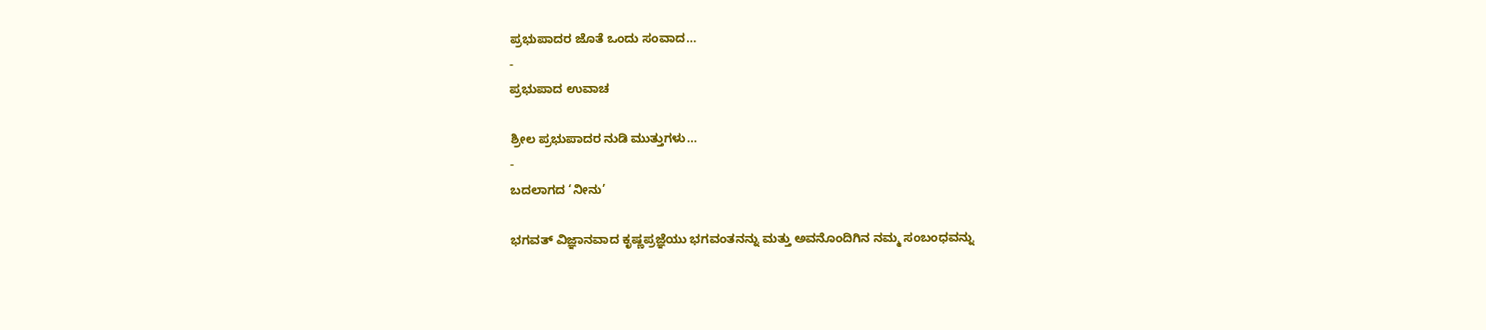ಪ್ರಭುಪಾದರ ಜೊತೆ ಒಂದು ಸಂವಾದ…
-
ಪ್ರಭುಪಾದ ಉವಾಚ

ಶ್ರೀಲ ಪ್ರಭುಪಾದರ ನುಡಿ ಮುತ್ತುಗಳು…
-
ಬದಲಾಗದ ‘ನೀನು’

ಭಗವತ್ ವಿಜ್ಞಾನವಾದ ಕೃಷ್ಣಪ್ರಜ್ಞೆಯು ಭಗವಂತನನ್ನು ಮತ್ತು ಅವನೊಂದಿಗಿನ ನಮ್ಮ ಸಂಬಂಧವನ್ನು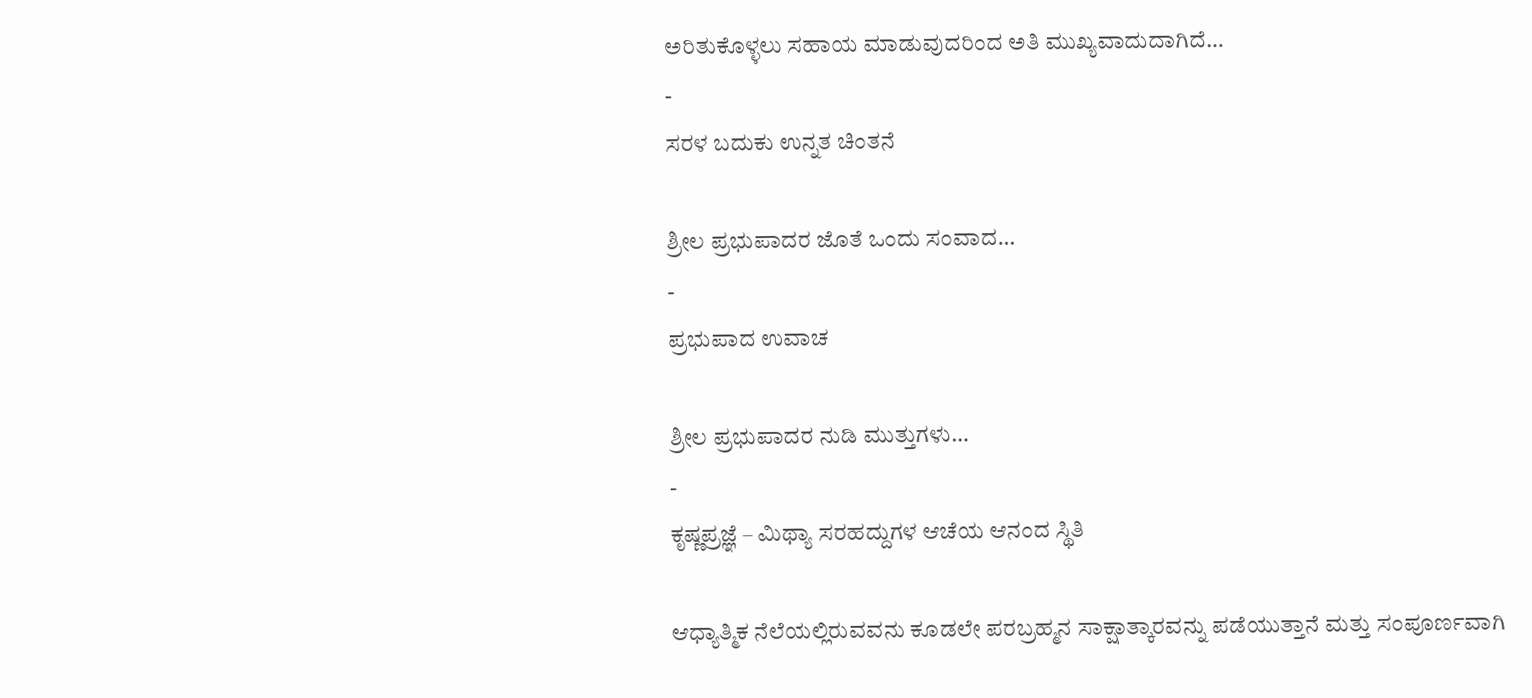ಅರಿತುಕೊಳ್ಳಲು ಸಹಾಯ ಮಾಡುವುದರಿಂದ ಅತಿ ಮುಖ್ಯವಾದುದಾಗಿದೆ…
-
ಸರಳ ಬದುಕು ಉನ್ನತ ಚಿಂತನೆ

ಶ್ರೀಲ ಪ್ರಭುಪಾದರ ಜೊತೆ ಒಂದು ಸಂವಾದ…
-
ಪ್ರಭುಪಾದ ಉವಾಚ

ಶ್ರೀಲ ಪ್ರಭುಪಾದರ ನುಡಿ ಮುತ್ತುಗಳು…
-
ಕೃಷ್ಣಪ್ರಜ್ಞೆ – ಮಿಥ್ಯಾ ಸರಹದ್ದುಗಳ ಆಚೆಯ ಆನಂದ ಸ್ಥಿತಿ

ಆಧ್ಯಾತ್ಮಿಕ ನೆಲೆಯಲ್ಲಿರುವವನು ಕೂಡಲೇ ಪರಬ್ರಹ್ಮನ ಸಾಕ್ಷಾತ್ಕಾರವನ್ನು ಪಡೆಯುತ್ತಾನೆ ಮತ್ತು ಸಂಪೂರ್ಣವಾಗಿ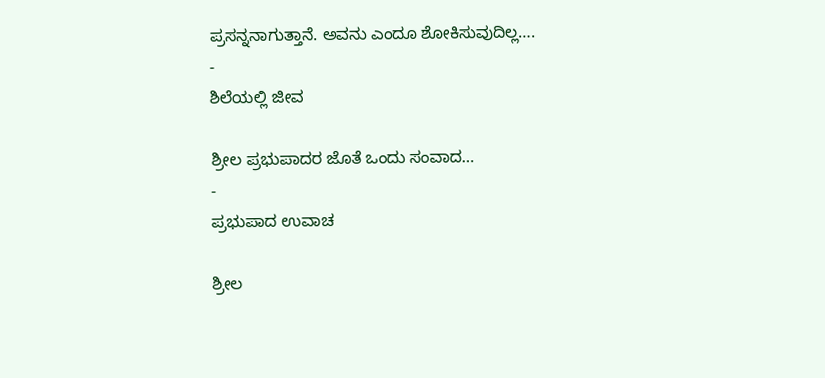ಪ್ರಸನ್ನನಾಗುತ್ತಾನೆ. ಅವನು ಎಂದೂ ಶೋಕಿಸುವುದಿಲ್ಲ….
-
ಶಿಲೆಯಲ್ಲಿ ಜೀವ

ಶ್ರೀಲ ಪ್ರಭುಪಾದರ ಜೊತೆ ಒಂದು ಸಂವಾದ…
-
ಪ್ರಭುಪಾದ ಉವಾಚ

ಶ್ರೀಲ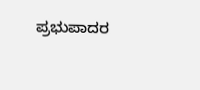ಪ್ರಭುಪಾದರ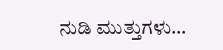ನುಡಿ ಮುತ್ತುಗಳು…